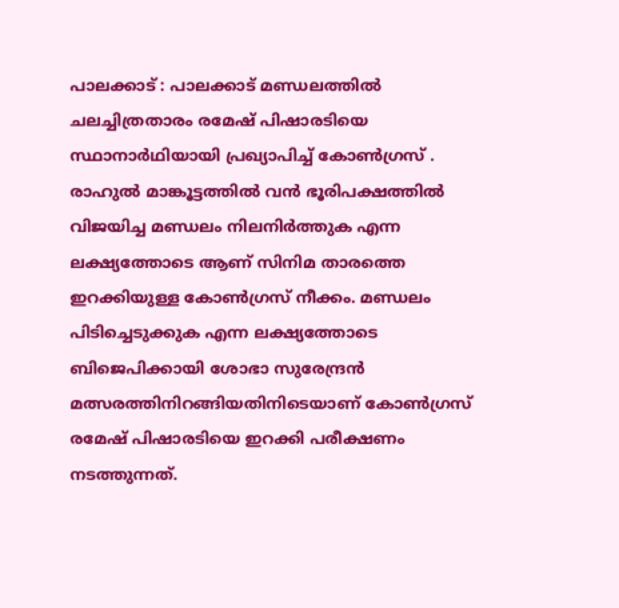പാലക്കാട് : പാലക്കാട് മണ്ഡലത്തിൽ ചലച്ചിത്രതാരം രമേഷ് പിഷാരടിയെ സ്ഥാനാർഥിയായി പ്രഖ്യാപിച്ച് കോൺഗ്രസ് . രാഹുൽ മാങ്കൂട്ടത്തിൽ വൻ ഭൂരിപക്ഷത്തിൽ വിജയിച്ച മണ്ഡലം നിലനിർത്തുക എന്ന ലക്ഷ്യത്തോടെ ആണ് സിനിമ താരത്തെ ഇറക്കിയുള്ള കോൺഗ്രസ് നീക്കം. മണ്ഡലം പിടിച്ചെടുക്കുക എന്ന ലക്ഷ്യത്തോടെ ബിജെപിക്കായി ശോഭാ സുരേന്ദ്രൻ മത്സരത്തിനിറങ്ങിയതിനിടെയാണ് കോൺഗ്രസ് രമേഷ് പിഷാരടിയെ ഇറക്കി പരീക്ഷണം നടത്തുന്നത്.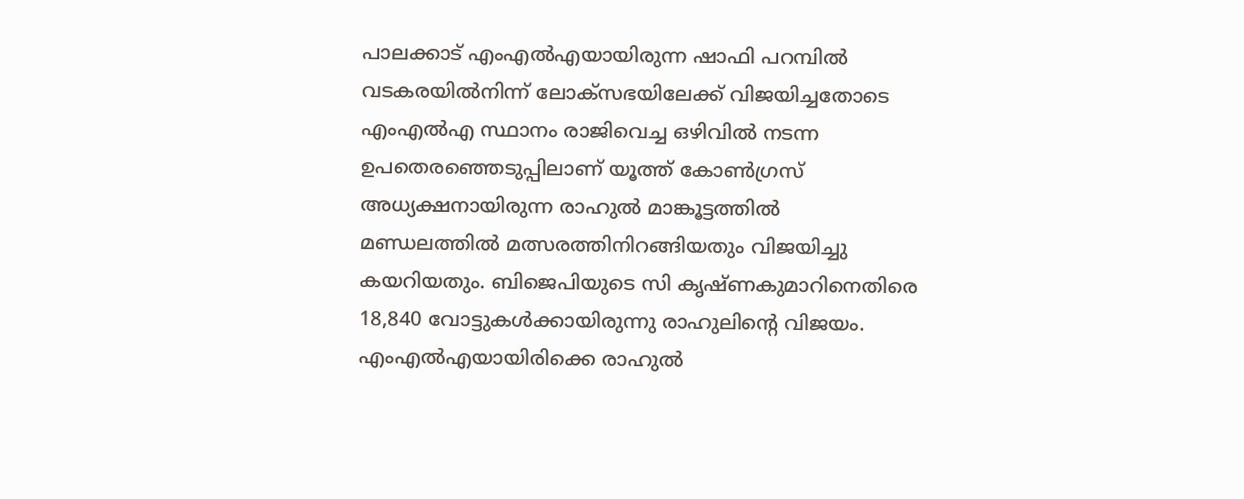പാലക്കാട് എംഎൽഎയായിരുന്ന ഷാഫി പറമ്പിൽ വടകരയിൽനിന്ന് ലോക്സഭയിലേക്ക് വിജയിച്ചതോടെ എംഎൽഎ സ്ഥാനം രാജിവെച്ച ഒഴിവിൽ നടന്ന ഉപതെരഞ്ഞെടുപ്പിലാണ് യൂത്ത് കോൺഗ്രസ് അധ്യക്ഷനായിരുന്ന രാഹുൽ മാങ്കൂട്ടത്തിൽ മണ്ഡലത്തിൽ മത്സരത്തിനിറങ്ങിയതും വിജയിച്ചു കയറിയതും. ബിജെപിയുടെ സി കൃഷ്ണകുമാറിനെതിരെ 18,840 വോട്ടുകൾക്കായിരുന്നു രാഹുലിന്റെ വിജയം.
എംഎൽഎയായിരിക്കെ രാഹുൽ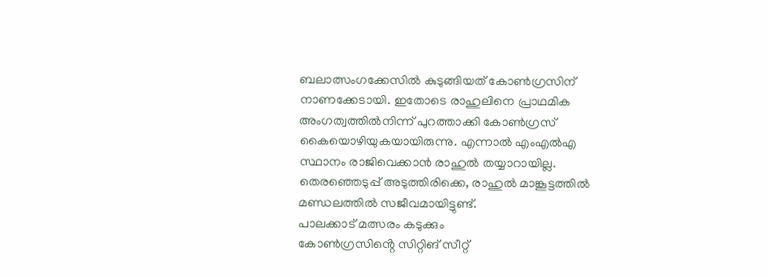ബലാത്സംഗക്കേസിൽ കുടുങ്ങിയത് കോൺഗ്രസിന് നാണക്കേടായി. ഇതോടെ രാഹുലിനെ പ്രാഥമിക അംഗത്വത്തിൽനിന്ന് പുറത്താക്കി കോൺഗ്രസ് കൈയൊഴിയുകയായിരുന്നു. എന്നാൽ എംഎൽഎ സ്ഥാനം രാജിവെക്കാൻ രാഹുൽ തയ്യാറായില്ല. തെരഞ്ഞെടുപ്പ് അടുത്തിരിക്കെ, രാഹുൽ മാങ്കൂട്ടത്തിൽ മണ്ഡലത്തിൽ സജീവമായിട്ടുണ്ട്.
പാലക്കാട് മത്സരം കടുക്കും
കോൺഗ്രസിൻ്റെ സിറ്റിങ് സീറ്റ്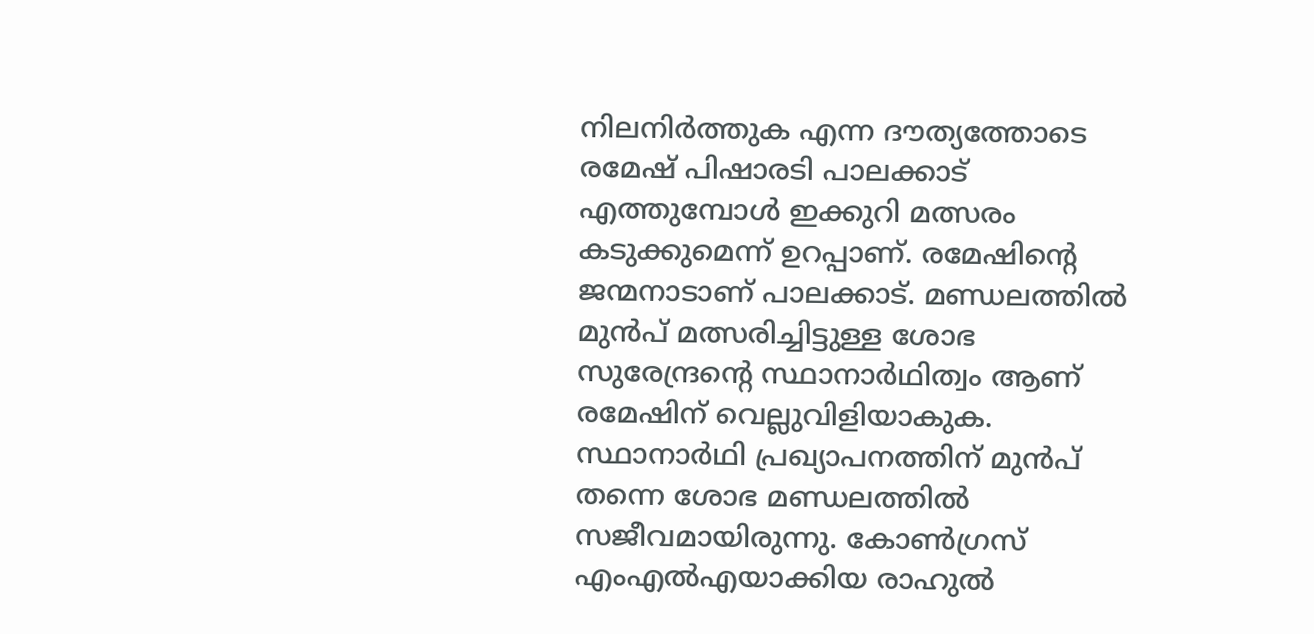നിലനിർത്തുക എന്ന ദൗത്യത്തോടെ രമേഷ് പിഷാരടി പാലക്കാട് എത്തുമ്പോൾ ഇക്കുറി മത്സരം കടുക്കുമെന്ന് ഉറപ്പാണ്. രമേഷിൻ്റെ ജന്മനാടാണ് പാലക്കാട്. മണ്ഡലത്തിൽ മുൻപ് മത്സരിച്ചിട്ടുള്ള ശോഭ സുരേന്ദ്രൻ്റെ സ്ഥാനാർഥിത്വം ആണ് രമേഷിന് വെല്ലുവിളിയാകുക.
സ്ഥാനാർഥി പ്രഖ്യാപനത്തിന് മുൻപ് തന്നെ ശോഭ മണ്ഡലത്തിൽ സജീവമായിരുന്നു. കോൺഗ്രസ് എംഎൽഎയാക്കിയ രാഹുൽ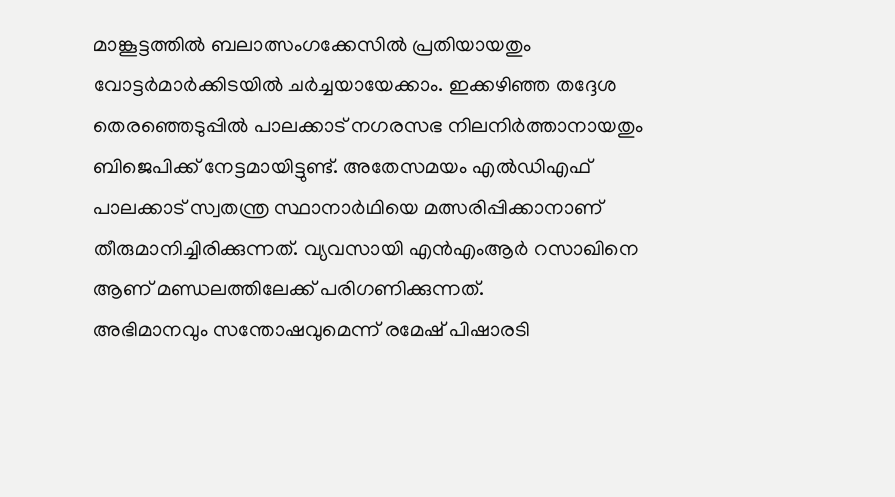മാങ്കൂട്ടത്തിൽ ബലാത്സംഗക്കേസിൽ പ്രതിയായതും വോട്ടർമാർക്കിടയിൽ ചർച്ചയായേക്കാം. ഇക്കഴിഞ്ഞ തദ്ദേശ തെരഞ്ഞെടുപ്പിൽ പാലക്കാട് നഗരസഭ നിലനിർത്താനായതും ബിജെപിക്ക് നേട്ടമായിട്ടുണ്ട്. അതേസമയം എൽഡിഎഫ് പാലക്കാട് സ്വതന്ത്ര സ്ഥാനാർഥിയെ മത്സരിപ്പിക്കാനാണ് തീരുമാനിച്ചിരിക്കുന്നത്. വ്യവസായി എൻഎംആർ റസാഖിനെ ആണ് മണ്ഡലത്തിലേക്ക് പരിഗണിക്കുന്നത്.
അഭിമാനവും സന്തോഷവുമെന്ന് രമേഷ് പിഷാരടി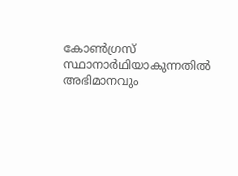കോൺഗ്രസ് സ്ഥാനാർഥിയാകുന്നതിൽ അഭിമാനവും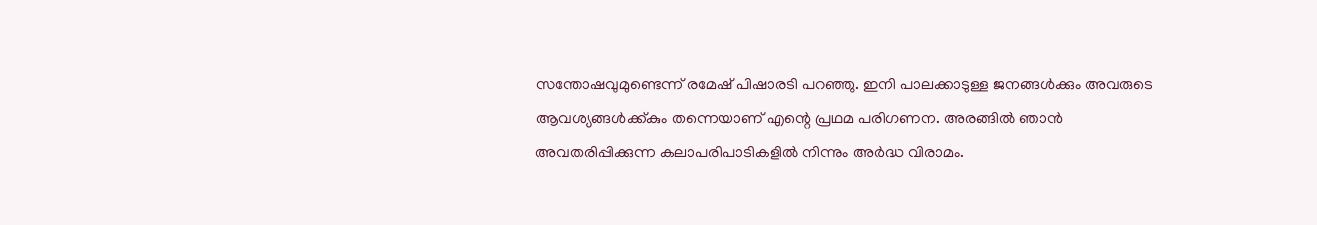സന്തോഷവുമുണ്ടെന്ന് രമേഷ് പിഷാരടി പറഞ്ഞു. ഇനി പാലക്കാടുള്ള ജനങ്ങൾക്കും അവരുടെ ആവശ്യങ്ങൾക്ക്കും തന്നെയാണ് എന്റെ പ്രഥമ പരിഗണന. അരങ്ങിൽ ഞാൻ അവതരിപ്പിക്കുന്ന കലാപരിപാടികളിൽ നിന്നും അർദ്ധ വിരാമം.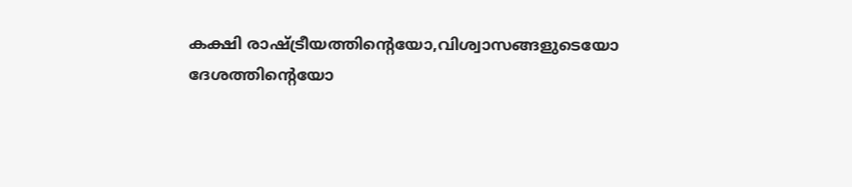കക്ഷി രാഷ്ട്രീയത്തിന്റെയോ,വിശ്വാസങ്ങളുടെയോ ദേശത്തിന്റെയോ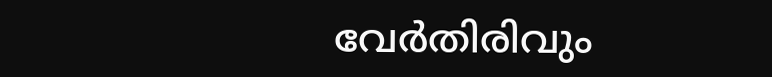വേർതിരിവും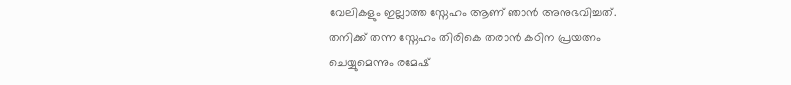വേലികളും ഇല്ലാത്ത സ്നേഹം ആണ് ഞാൻ അനുഭവിച്ചത്. തനിക്ക് തന്ന സ്നേഹം തിരികെ തരാൻ കഠിന പ്രയത്നം ചെയ്യുമെന്നും രമേഷ്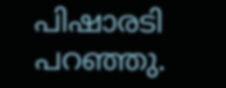പിഷാരടി പറഞ്ഞു.